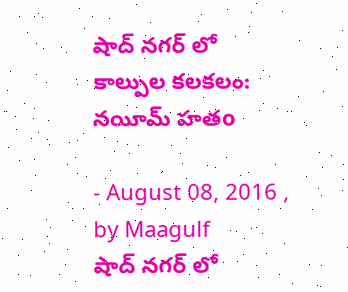షాద్ నగర్ లో కాల్పుల కలకలం: నయీమ్ హతo

- August 08, 2016 , by Maagulf
షాద్ నగర్ లో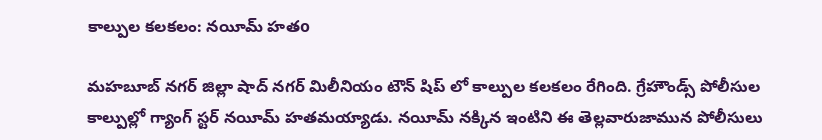కాల్పుల కలకలం: నయీమ్ హతo

మహబూబ్ నగర్ జిల్లా షాద్ నగర్ మిలీనియం టౌన్ షిప్ లో కాల్పుల కలకలం రేగింది. గ్రేహౌండ్స్ పోలీసుల కాల్పుల్లో గ్యాంగ్ స్టర్ నయీమ్ హతమయ్యాడు. నయీమ్ నక్కిన ఇంటిని ఈ తెల్లవారుజామున పోలీసులు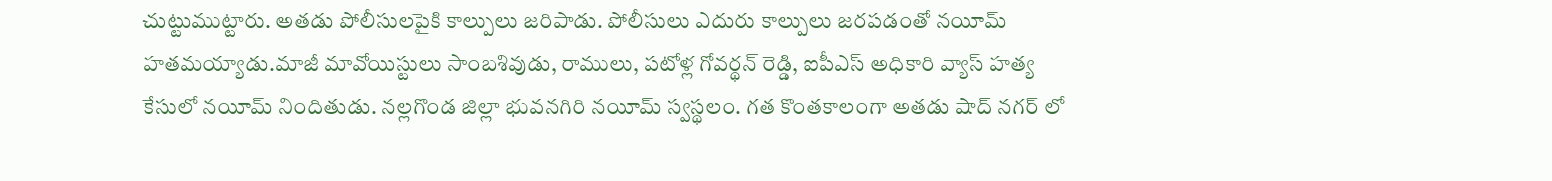చుట్టుముట్టారు. అతడు పోలీసులపైకి కాల్పులు జరిపాడు. పోలీసులు ఎదురు కాల్పులు జరపడంతో నయీమ్ హతమయ్యాడు.మాజీ మావోయిస్టులు సాంబశివుడు, రాములు, పటోళ్ల గోవర్థన్ రెడ్డి, ఐపీఎస్ అధికారి వ్యాస్ హత్య కేసులో నయీమ్ నిందితుడు. నల్లగొండ జిల్లా భువనగిరి నయీమ్ స్వస్థలం. గత కొంతకాలంగా అతడు షాద్ నగర్ లో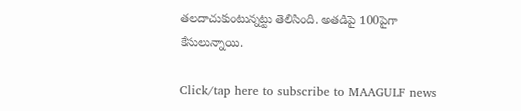తలదాచుకుంటున్నట్టు తెలిసింది. అతడిపై 100పైగా కేసులున్నాయి.

Click/tap here to subscribe to MAAGULF news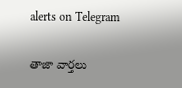alerts on Telegram

తాజా వార్తలు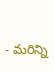- మరిన్ని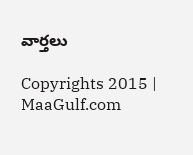వార్తలు

Copyrights 2015 | MaaGulf.com